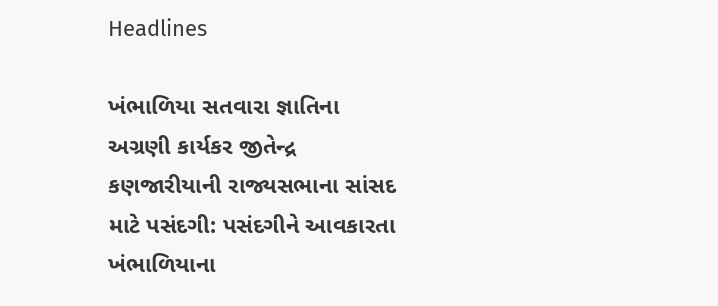Headlines

ખંભાળિયા સતવારા જ્ઞાતિના અગ્રણી કાર્યકર જીતેન્દ્ર કણજારીયાની રાજ્યસભાના સાંસદ માટે પસંદગી: પસંદગીને આવકારતા ખંભાળિયાના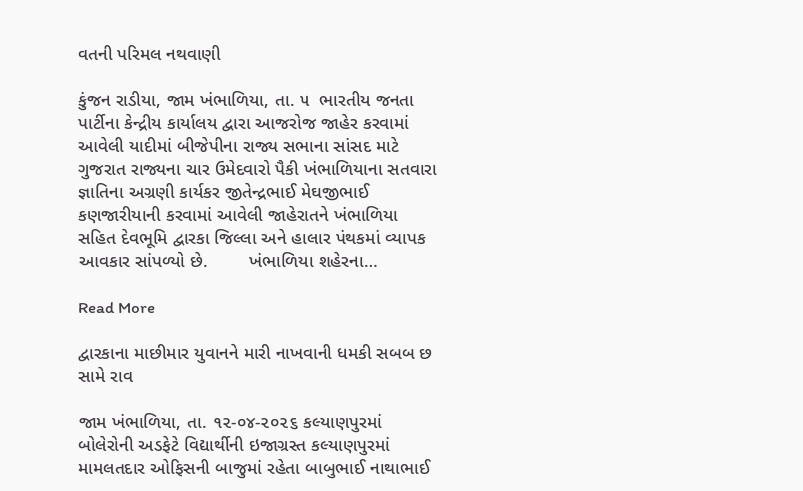વતની પરિમલ નથવાણી

કુંજન રાડીયા, જામ ખંભાળિયા, તા. ૫  ભારતીય જનતા પાર્ટીના કેન્દ્રીય કાર્યાલય દ્વારા આજરોજ જાહેર કરવામાં આવેલી યાદીમાં બીજેપીના રાજ્ય સભાના સાંસદ માટે ગુજરાત રાજ્યના ચાર ઉમેદવારો પૈકી ખંભાળિયાના સતવારા જ્ઞાતિના અગ્રણી કાર્યકર જીતેન્દ્રભાઈ મેઘજીભાઈ કણજારીયાની કરવામાં આવેલી જાહેરાતને ખંભાળિયા સહિત દેવભૂમિ દ્વારકા જિલ્લા અને હાલાર પંથકમાં વ્યાપક આવકાર સાંપળ્યો છે.        ખંભાળિયા શહેરના…

Read More

દ્વારકાના માછીમાર યુવાનને મારી નાખવાની ધમકી સબબ છ સામે રાવ

જામ ખંભાળિયા, તા. ૧૨-૦૪-૨૦૨૬ કલ્યાણપુરમાં બોલેરોની અડફેટે વિદ્યાર્થીની ઇજાગ્રસ્ત કલ્યાણપુરમાં મામલતદાર ઓફિસની બાજુમાં રહેતા બાબુભાઈ નાથાભાઈ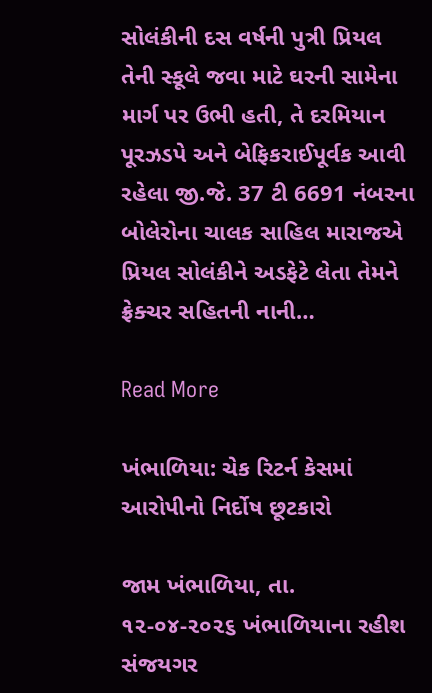સોલંકીની દસ વર્ષની પુત્રી પ્રિયલ તેની સ્કૂલે જવા માટે ઘરની સામેના માર્ગ પર ઉભી હતી, તે દરમિયાન પૂરઝડપે અને બેફિકરાઈપૂર્વક આવી રહેલા જી.જે. 37 ટી 6691 નંબરના બોલેરોના ચાલક સાહિલ મારાજએ પ્રિયલ સોલંકીને અડફેટે લેતા તેમને ફ્રેક્ચર સહિતની નાની…

Read More

ખંભાળિયા: ચેક રિટર્ન કેસમાં આરોપીનો નિર્દોષ છૂટકારો

જામ ખંભાળિયા, તા. ૧૨-૦૪-૨૦૨૬ ખંભાળિયાના રહીશ સંજયગર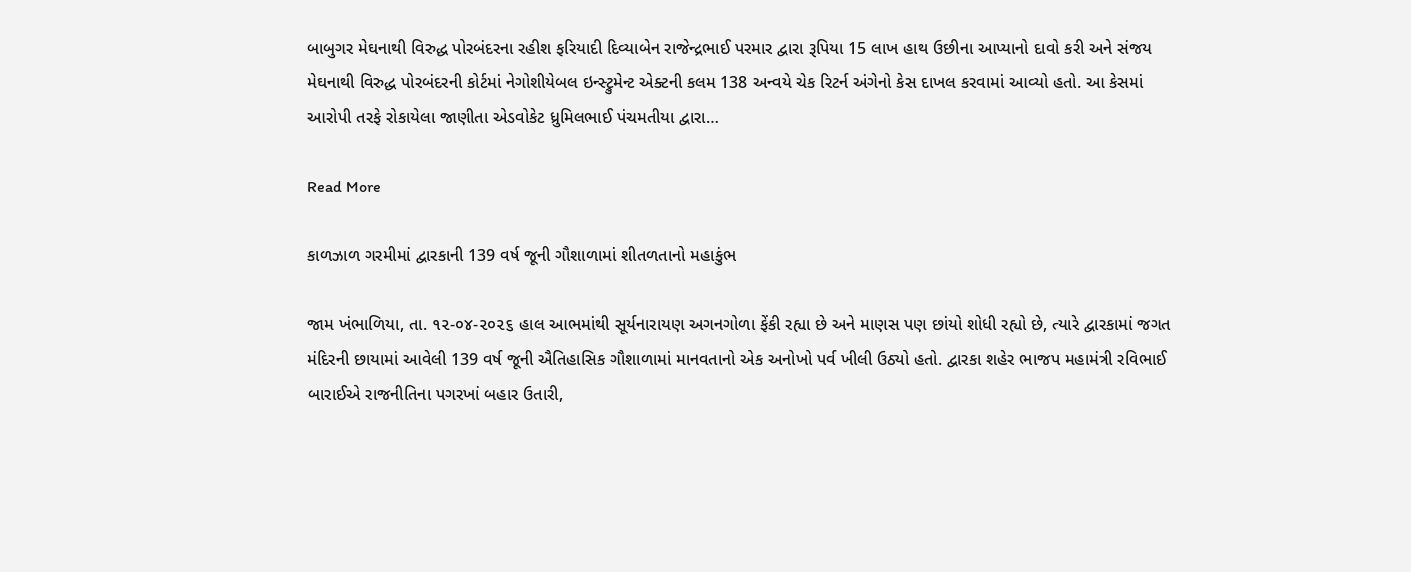બાબુગર મેઘનાથી વિરુદ્ધ પોરબંદરના રહીશ ફરિયાદી દિવ્યાબેન રાજેન્દ્રભાઈ પરમાર દ્વારા રૂપિયા 15 લાખ હાથ ઉછીના આપ્યાનો દાવો કરી અને સંજય મેઘનાથી વિરુદ્ધ પોરબંદરની કોર્ટમાં નેગોશીયેબલ ઇન્સ્ટ્રુમેન્ટ એક્ટની કલમ 138 અન્વયે ચેક રિટર્ન અંગેનો કેસ દાખલ કરવામાં આવ્યો હતો. આ કેસમાં આરોપી તરફે રોકાયેલા જાણીતા એડવોકેટ ધ્રુમિલભાઈ પંચમતીયા દ્વારા…

Read More

કાળઝાળ ગરમીમાં દ્વારકાની 139 વર્ષ જૂની ગૌશાળામાં શીતળતાનો મહાકુંભ

જામ ખંભાળિયા, તા. ૧૨-૦૪-૨૦૨૬ હાલ આભમાંથી સૂર્યનારાયણ અગનગોળા ફેંકી રહ્યા છે અને માણસ પણ છાંયો શોધી રહ્યો છે, ત્યારે દ્વારકામાં જગત મંદિરની છાયામાં આવેલી 139 વર્ષ જૂની ઐતિહાસિક ગૌશાળામાં માનવતાનો એક અનોખો પર્વ ખીલી ઉઠ્યો હતો. દ્વારકા શહેર ભાજપ મહામંત્રી રવિભાઈ બારાઈએ રાજનીતિના પગરખાં બહાર ઉતારી,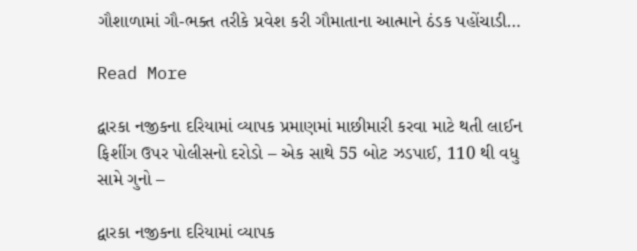ગૌશાળામાં ગૌ-ભક્ત તરીકે પ્રવેશ કરી ગૌમાતાના આત્માને ઠંડક પહોંચાડી…

Read More

દ્વારકા નજીકના દરિયામાં વ્યાપક પ્રમાણમાં માછીમારી કરવા માટે થતી લાઈન ફિશીંગ ઉપર પોલીસનો દરોડો – એક સાથે 55 બોટ ઝડપાઈ, 110 થી વધુ સામે ગુનો –

દ્વારકા નજીકના દરિયામાં વ્યાપક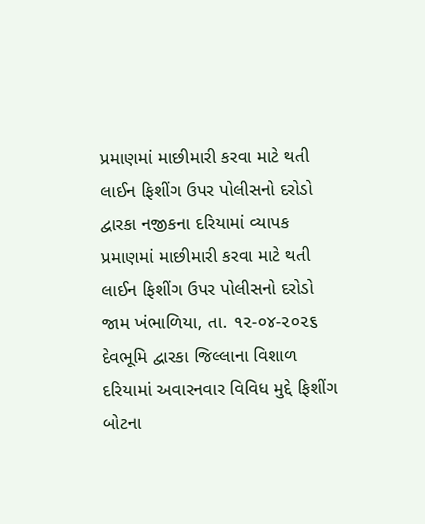પ્રમાણમાં માછીમારી કરવા માટે થતી લાઈન ફિશીંગ ઉપર પોલીસનો દરોડો દ્વારકા નજીકના દરિયામાં વ્યાપક પ્રમાણમાં માછીમારી કરવા માટે થતી લાઈન ફિશીંગ ઉપર પોલીસનો દરોડો જામ ખંભાળિયા, તા. ૧૨-૦૪-૨૦૨૬ દેવભૂમિ દ્વારકા જિલ્લાના વિશાળ દરિયામાં અવારનવાર વિવિધ મુદ્દે ફિશીંગ બોટના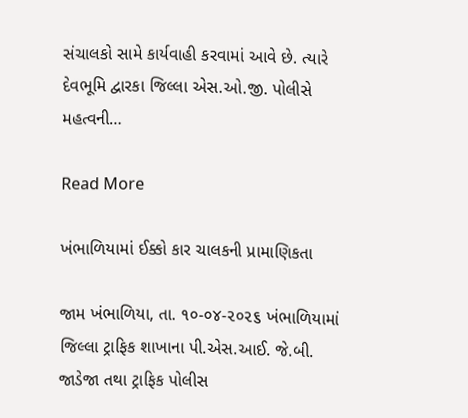સંચાલકો સામે કાર્યવાહી કરવામાં આવે છે. ત્યારે દેવભૂમિ દ્વારકા જિલ્લા એસ.ઓ.જી. પોલીસે મહત્વની…

Read More

ખંભાળિયામાં ઈક્કો કાર ચાલકની પ્રામાણિકતા

જામ ખંભાળિયા, તા. ૧૦-૦૪-૨૦૨૬ ખંભાળિયામાં જિલ્લા ટ્રાફિક શાખાના પી.એસ.આઈ. જે.બી. જાડેજા તથા ટ્રાફિક પોલીસ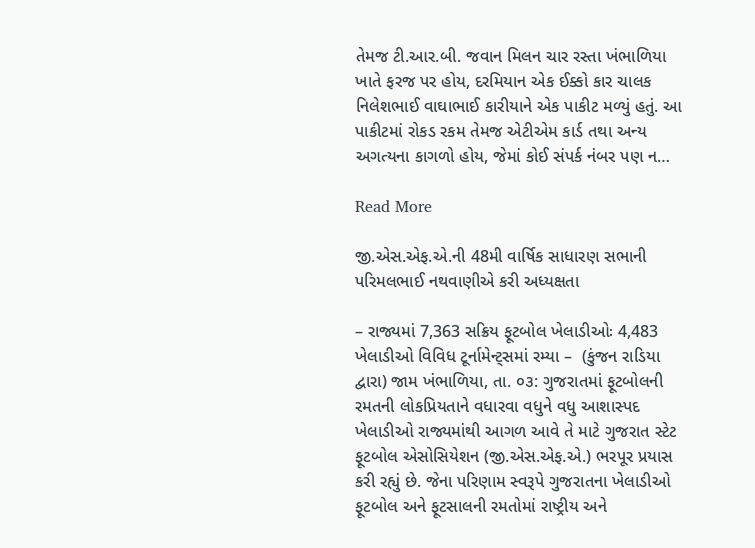તેમજ ટી.આર.બી. જવાન મિલન ચાર રસ્તા ખંભાળિયા ખાતે ફરજ પર હોય, દરમિયાન એક ઈક્કો કાર ચાલક નિલેશભાઈ વાઘાભાઈ કારીયાને એક પાકીટ મળ્યું હતું. આ પાકીટમાં રોકડ રકમ તેમજ એટીએમ કાર્ડ તથા અન્ય અગત્યના કાગળો હોય, જેમાં કોઈ સંપર્ક નંબર પણ ન…

Read More

જી.એસ.એફ.એ.ની 48મી વાર્ષિક સાધારણ સભાની પરિમલભાઈ નથવાણીએ કરી અધ્યક્ષતા

– રાજ્યમાં 7,363 સક્રિય ફૂટબોલ ખેલાડીઓઃ 4,483 ખેલાડીઓ વિવિધ ટૂર્નામેન્ટ્સમાં રમ્યા –  (કુંજન રાડિયા દ્વારા) જામ ખંભાળિયા, તા. ૦૩: ગુજરાતમાં ફૂટબોલની રમતની લોકપ્રિયતાને વધારવા વધુને વધુ આશાસ્પદ ખેલાડીઓ રાજ્યમાંથી આગળ આવે તે માટે ગુજરાત સ્ટેટ ફૂટબોલ એસોસિયેશન (જી.એસ.એફ.એ.) ભરપૂર પ્રયાસ કરી રહ્યું છે. જેના પરિણામ સ્વરૂપે ગુજરાતના ખેલાડીઓ ફૂટબોલ અને ફૂટસાલની રમતોમાં રાષ્ટ્રીય અને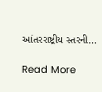આંતરરાષ્ટ્રીય સ્તરની…

Read More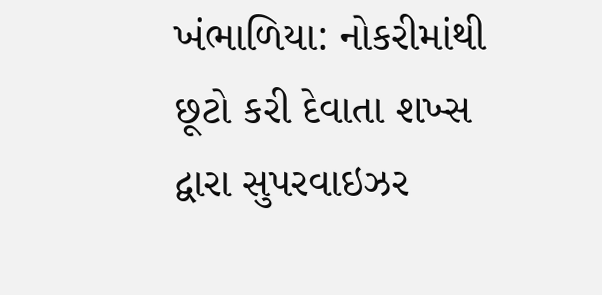ખંભાળિયા: નોકરીમાંથી છૂટો કરી દેવાતા શખ્સ દ્વારા સુપરવાઇઝર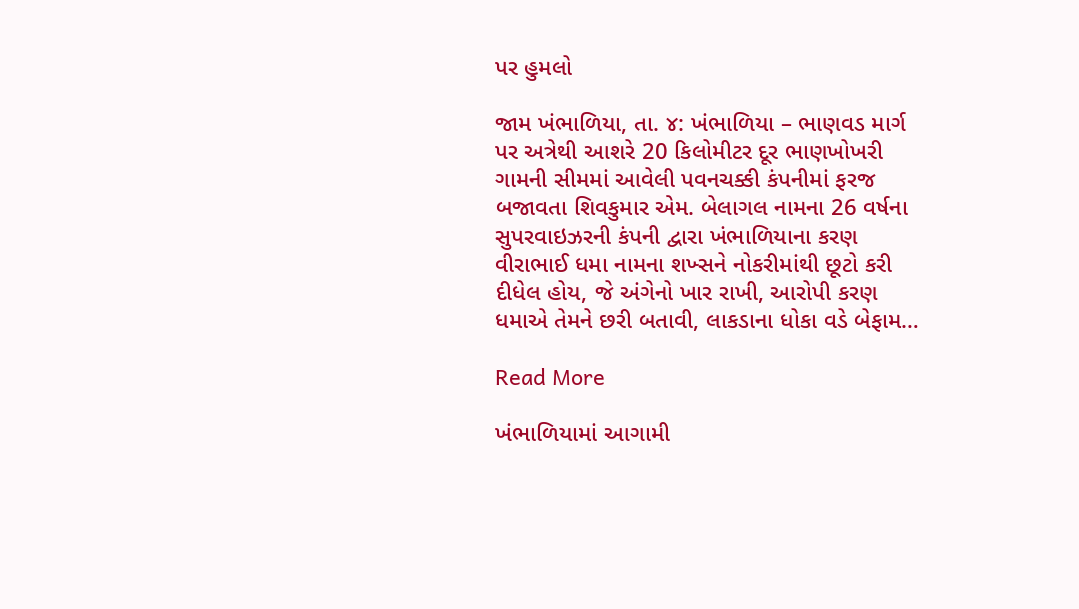પર હુમલો

જામ ખંભાળિયા, તા. ૪: ખંભાળિયા – ભાણવડ માર્ગ પર અત્રેથી આશરે 20 કિલોમીટર દૂર ભાણખોખરી ગામની સીમમાં આવેલી પવનચક્કી કંપનીમાં ફરજ બજાવતા શિવકુમાર એમ. બેલાગલ નામના 26 વર્ષના સુપરવાઇઝરની કંપની દ્વારા ખંભાળિયાના કરણ વીરાભાઈ ધમા નામના શખ્સને નોકરીમાંથી છૂટો કરી દીધેલ હોય, જે અંગેનો ખાર રાખી, આરોપી કરણ ધમાએ તેમને છરી બતાવી, લાકડાના ધોકા વડે બેફામ…

Read More

ખંભાળિયામાં આગામી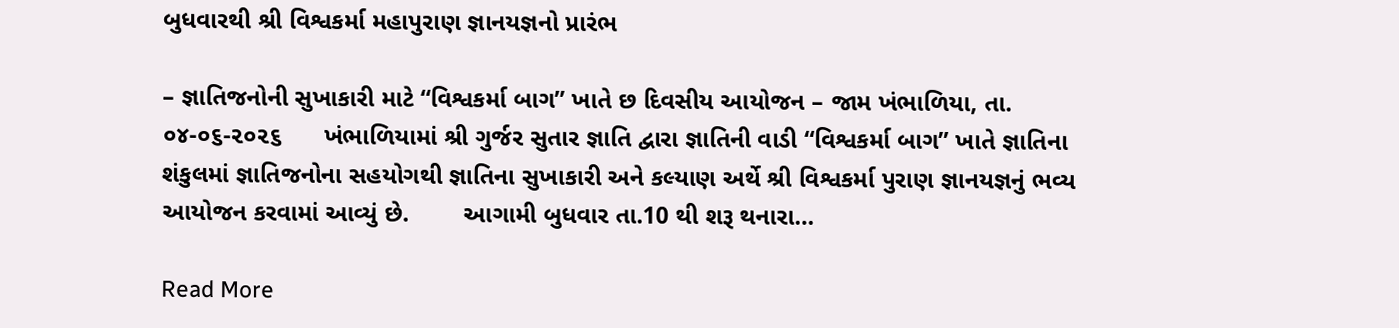બુધવારથી શ્રી વિશ્વકર્મા મહાપુરાણ જ્ઞાનયજ્ઞનો પ્રારંભ

– જ્ઞાતિજનોની સુખાકારી માટે “વિશ્વકર્મા બાગ” ખાતે છ દિવસીય આયોજન – જામ ખંભાળિયા, તા. ૦૪-૦૬-૨૦૨૬      ખંભાળિયામાં શ્રી ગુર્જર સુતાર જ્ઞાતિ દ્વારા જ્ઞાતિની વાડી “વિશ્વકર્મા બાગ” ખાતે જ્ઞાતિના શંકુલમાં જ્ઞાતિજનોના સહયોગથી જ્ઞાતિના સુખાકારી અને કલ્યાણ અર્થે શ્રી વિશ્વકર્મા પુરાણ જ્ઞાનયજ્ઞનું ભવ્ય આયોજન કરવામાં આવ્યું છે.        આગામી બુધવાર તા.10 થી શરૂ થનારા…

Read More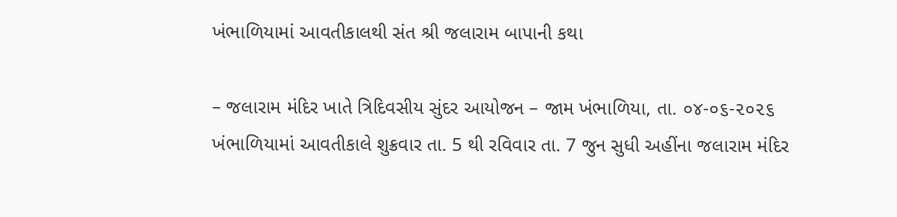ખંભાળિયામાં આવતીકાલથી સંત શ્રી જલારામ બાપાની કથા

– જલારામ મંદિર ખાતે ત્રિદિવસીય સુંદર આયોજન – જામ ખંભાળિયા, તા. ૦૪-૦૬-૨૦૨૬       ખંભાળિયામાં આવતીકાલે શુક્રવાર તા. 5 થી રવિવાર તા. 7 જુન સુધી અહીંના જલારામ મંદિર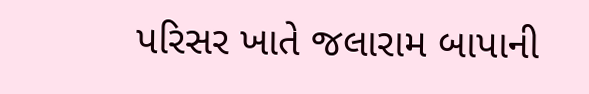પરિસર ખાતે જલારામ બાપાની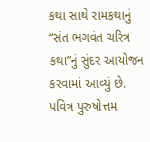કથા સાથે રામકથાનું “સંત ભગવંત ચરિત્ર કથા”નું સુંદર આયોજન કરવામાં આવ્યું છે.         પવિત્ર પુરુષોત્તમ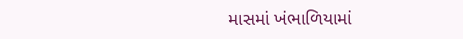માસમાં ખંભાળિયામાં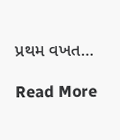પ્રથમ વખત…

Read More